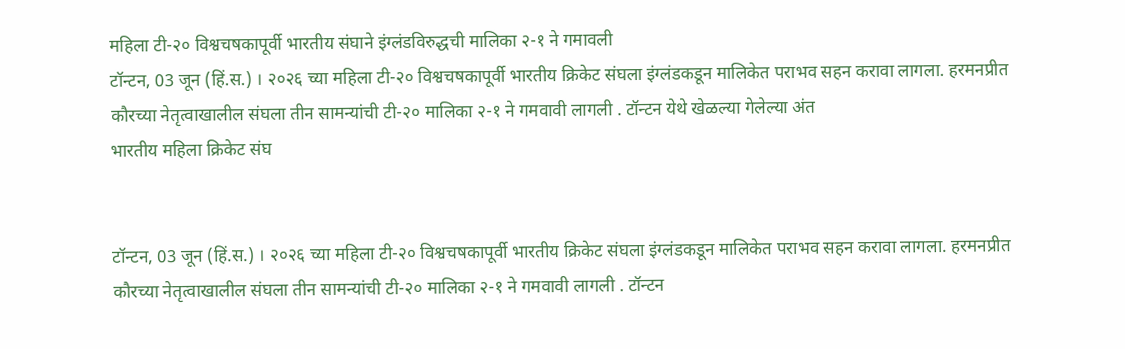महिला टी-२० विश्वचषकापूर्वी भारतीय संघाने इंग्लंडविरुद्धची मालिका २-१ ने गमावली
टॉन्टन, 03 जून (हिं.स.) । २०२६ च्या महिला टी-२० विश्वचषकापूर्वी भारतीय क्रिकेट संघला इंग्लंडकडून मालिकेत पराभव सहन करावा लागला. हरमनप्रीत कौरच्या नेतृत्वाखालील संघला तीन सामन्यांची टी-२० मालिका २-१ ने गमवावी लागली . टॉन्टन येथे खेळल्या गेलेल्या अंत
भारतीय महिला क्रिकेट संघ


टॉन्टन, 03 जून (हिं.स.) । २०२६ च्या महिला टी-२० विश्वचषकापूर्वी भारतीय क्रिकेट संघला इंग्लंडकडून मालिकेत पराभव सहन करावा लागला. हरमनप्रीत कौरच्या नेतृत्वाखालील संघला तीन सामन्यांची टी-२० मालिका २-१ ने गमवावी लागली . टॉन्टन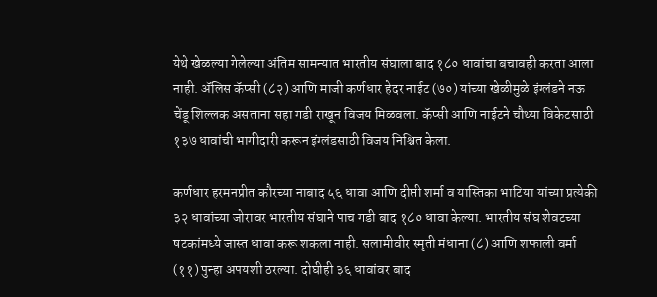येथे खेळल्या गेलेल्या अंतिम सामन्यात भारतीय संघाला बाद १८० धावांचा बचावही करता आला नाही. ॲलिस कॅप्सी (८२) आणि माजी कर्णधार हेदर नाईट (७०) यांच्या खेळीमुळे इंग्लंडने नऊ चेंडू शिल्लक असताना सहा गडी राखून विजय मिळवला. कॅप्सी आणि नाईटने चौथ्या विकेटसाठी १३७ धावांची भागीदारी करून इंग्लंडसाठी विजय निश्चित केला.

कर्णधार हरमनप्रीत कौरच्या नाबाद ५६ धावा आणि दीप्ती शर्मा व यास्तिका भाटिया यांच्या प्रत्येकी ३२ धावांच्या जोरावर भारतीय संघाने पाच गडी बाद १८० धावा केल्या. भारतीय संघ शेवटच्या षटकांमध्ये जास्त धावा करू शकला नाही. सलामीवीर स्मृती मंधाना (८) आणि शफाली वर्मा (११) पुन्हा अपयशी ठरल्या. दोघीही ३६ धावांवर बाद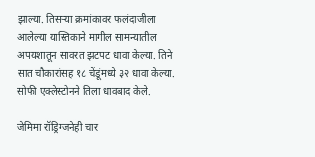झाल्या. तिसऱ्या क्रमांकावर फलंदाजीला आलेल्या यास्तिकाने मागील सामन्यातील अपयशातून सावरत झटपट धावा केल्या. तिने सात चौकारांसह १८ चेंडूंमध्ये ३२ धावा केल्या. सोफी एक्लेस्टोनने तिला धावबाद केले.

जेमिमा रॉड्रिग्जनेही चार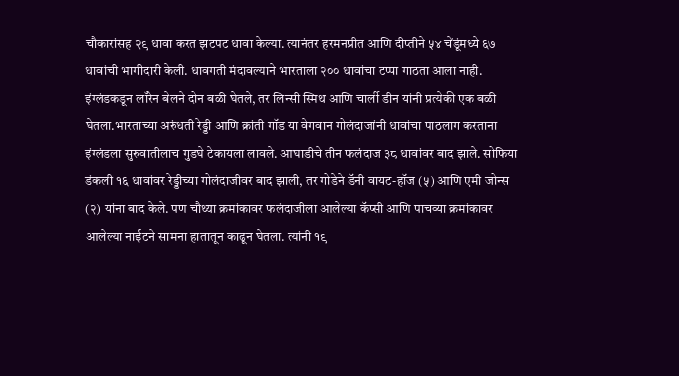चौकारांसह २९ धावा करत झटपट धावा केल्या. त्यानंतर हरमनप्रीत आणि दीप्तीने ५४ चेंडूंमध्ये ६७ धावांची भागीदारी केली. धावगती मंदावल्याने भारताला २०० धावांचा टप्पा गाठता आला नाही. इंग्लंडकडून लॉरेन बेलने दोन बळी घेतले, तर लिन्सी स्मिथ आणि चार्ली डीन यांनी प्रत्येकी एक बळी घेतला.भारताच्या अरुंधती रेड्डी आणि क्रांती गॉड या वेगवान गोलंदाजांनी धावांचा पाठलाग करताना इंग्लंडला सुरुवातीलाच गुडघे टेकायला लावले. आघाडीचे तीन फलंदाज ३८ धावांवर बाद झाले. सोफिया डंकली १६ धावांवर रेड्डीच्या गोलंदाजीवर बाद झाली, तर गोडेने डॅनी वायट-हॉज (५) आणि एमी जोन्स (२) यांना बाद केले. पण चौथ्या क्रमांकावर फलंदाजीला आलेल्या कॅप्सी आणि पाचव्या क्रमांकावर आलेल्या नाईटने सामना हातातून काढून घेतला. त्यांनी १९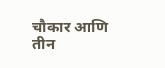चौकार आणि तीन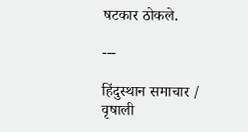षटकार ठोकले.

---

हिंदुस्थान समाचार / वृषाली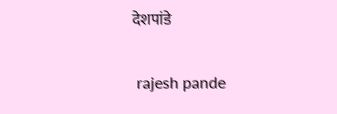देशपांडे


 rajesh pande